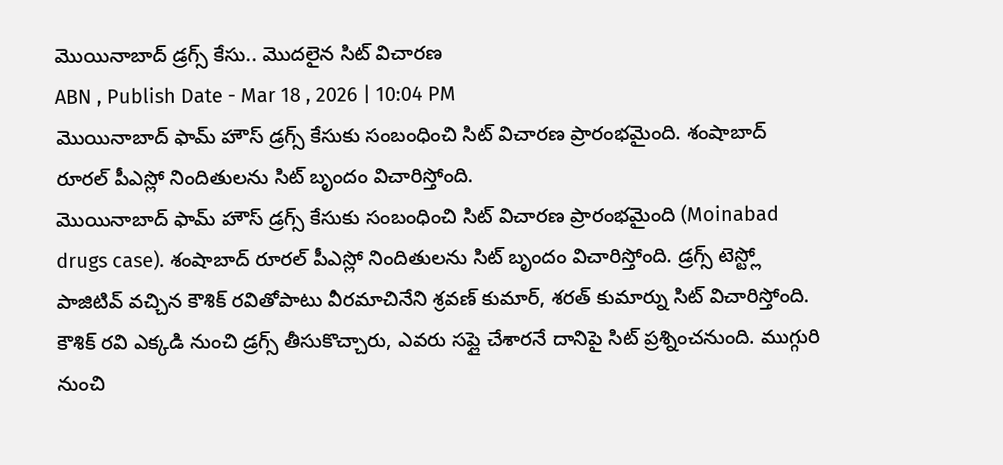మొయినాబాద్ డ్రగ్స్ కేసు.. మొదలైన సిట్ విచారణ
ABN , Publish Date - Mar 18 , 2026 | 10:04 PM
మొయినాబాద్ ఫామ్ హౌస్ డ్రగ్స్ కేసుకు సంబంధించి సిట్ విచారణ ప్రారంభమైంది. శంషాబాద్ రూరల్ పీఎస్లో నిందితులను సిట్ బృందం విచారిస్తోంది.
మొయినాబాద్ ఫామ్ హౌస్ డ్రగ్స్ కేసుకు సంబంధించి సిట్ విచారణ ప్రారంభమైంది (Moinabad drugs case). శంషాబాద్ రూరల్ పీఎస్లో నిందితులను సిట్ బృందం విచారిస్తోంది. డ్రగ్స్ టెస్ట్లో పాజిటివ్ వచ్చిన కౌశిక్ రవితోపాటు వీరమాచినేని శ్రవణ్ కుమార్, శరత్ కుమార్ను సిట్ విచారిస్తోంది. కౌశిక్ రవి ఎక్కడి నుంచి డ్రగ్స్ తీసుకొచ్చారు, ఎవరు సప్లై చేశారనే దానిపై సిట్ ప్రశ్నించనుంది. ముగ్గురి నుంచి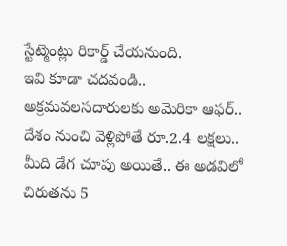స్టేట్మెంట్లు రికార్డ్ చేయనుంది.
ఇవి కూడా చదవండి..
అక్రమవలసదారులకు అమెరికా ఆఫర్.. దేశం నుంచి వెళ్లిపోతే రూ.2.4 లక్షలు..
మీది డేగ చూపు అయితే.. ఈ అడవిలో చిరుతను 5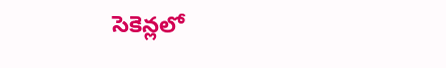సెకెన్లలో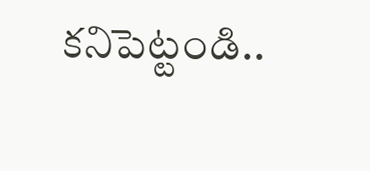కనిపెట్టండి..